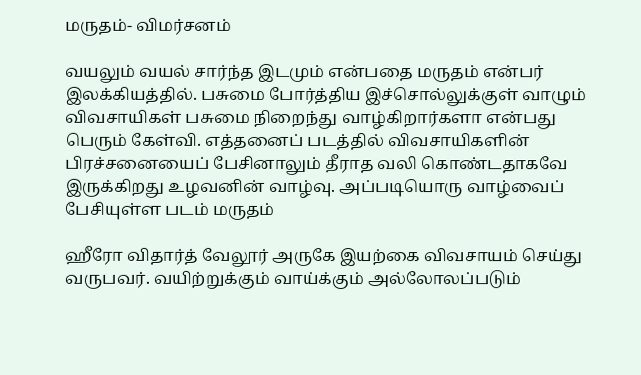மருதம்- விமர்சனம்

வயலும் வயல் சார்ந்த இடமும் என்பதை மருதம் என்பர் இலக்கியத்தில். பசுமை போர்த்திய இச்சொல்லுக்குள் வாழும் விவசாயிகள் பசுமை நிறைந்து வாழ்கிறார்களா என்பது பெரும் கேள்வி. எத்தனைப் படத்தில் விவசாயிகளின் பிரச்சனையைப் பேசினாலும் தீராத வலி கொண்டதாகவே இருக்கிறது உழவனின் வாழ்வு. அப்படியொரு வாழ்வைப் பேசியுள்ள படம் மருதம்

ஹீரோ விதார்த் வேலூர் அருகே இயற்கை விவசாயம் செய்து வருபவர். வயிற்றுக்கும் வாய்க்கும் அல்லோலப்படும்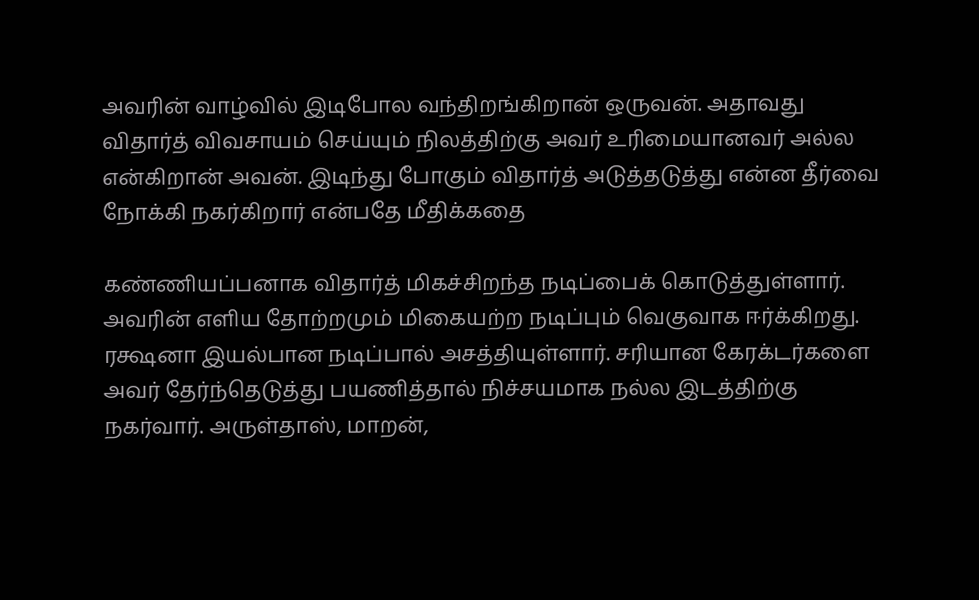அவரின் வாழ்வில் இடிபோல வந்திறங்கிறான் ஒருவன். அதாவது விதார்த் விவசாயம் செய்யும் நிலத்திற்கு அவர் உரிமையானவர் அல்ல என்கிறான் அவன். இடிந்து போகும் விதார்த் அடுத்தடுத்து என்ன தீர்வை நோக்கி நகர்கிறார் என்பதே மீதிக்கதை

கண்ணியப்பனாக விதார்த் மிகச்சிறந்த நடிப்பைக் கொடுத்துள்ளார். அவரின் எளிய தோற்றமும் மிகையற்ற நடிப்பும் வெகுவாக ஈர்க்கிறது. ரக்ஷனா இயல்பான நடிப்பால் அசத்தியுள்ளார். சரியான கேரக்டர்களை அவர் தேர்ந்தெடுத்து பயணித்தால் நிச்சயமாக நல்ல இடத்திற்கு நகர்வார். அருள்தாஸ், மாறன்,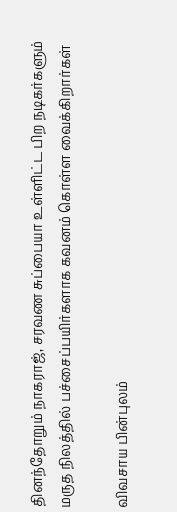தினந்தோறும் நாகராஜ், சரவண சுப்பையா உள்ளிட்ட பிற நடிகர்களும் மருத நிலத்தில் பச்சைப்பயிர்களாக கவனம் கொள்ள வைக்கிறார்கள்

விவசாய பின்புலம்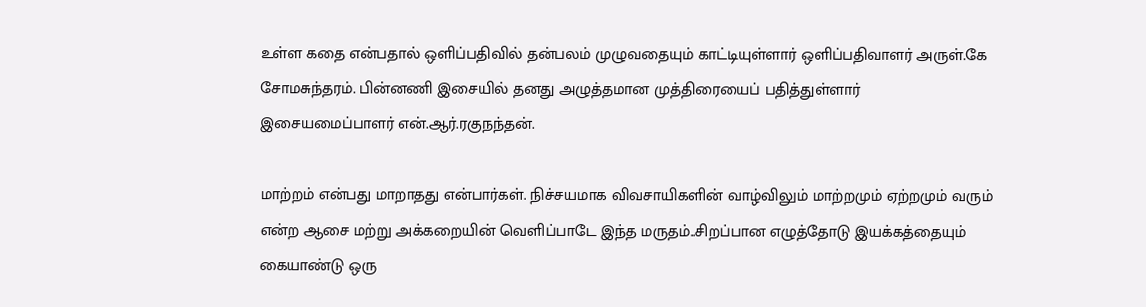உள்ள கதை என்பதால் ஒளிப்பதிவில் தன்பலம் முழுவதையும் காட்டியுள்ளார் ஒளிப்பதிவாளர் அருள்.கே சோமசுந்தரம். பின்னணி இசையில் தனது அழுத்தமான முத்திரையைப் பதித்துள்ளார் இசையமைப்பாளர் என்.ஆர்.ரகுநந்தன்.

மாற்றம் என்பது மாறாதது என்பார்கள். நிச்சயமாக விவசாயிகளின் வாழ்விலும் மாற்றமும் ஏற்றமும் வரும் என்ற ஆசை மற்று அக்கறையின் வெளிப்பாடே இந்த மருதம்..சிறப்பான எழுத்தோடு இயக்கத்தையும் கையாண்டு ஒரு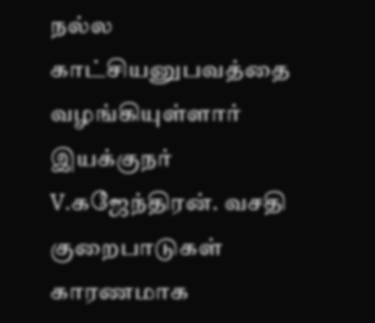நல்ல காட்சியனுபவத்தை வழங்கியுள்ளார் இயக்குநர் V.கஜேந்திரன். வசதி குறைபாடுகள் காரணமாக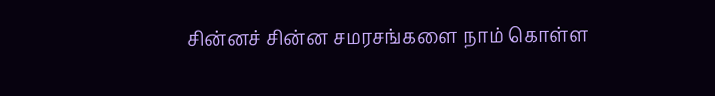சின்னச் சின்ன சமரசங்களை நாம் கொள்ள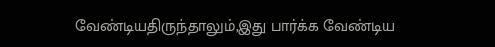வேண்டியதிருந்தாலும்,இது பார்க்க வேண்டிய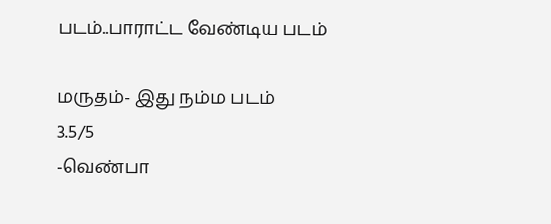படம்..பாராட்ட வேண்டிய படம்

மருதம்- இது நம்ம படம்
3.5/5
-வெண்பா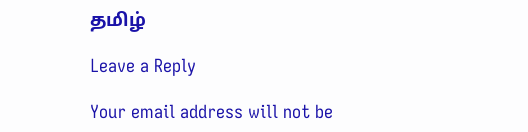தமிழ்

Leave a Reply

Your email address will not be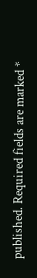published. Required fields are marked *